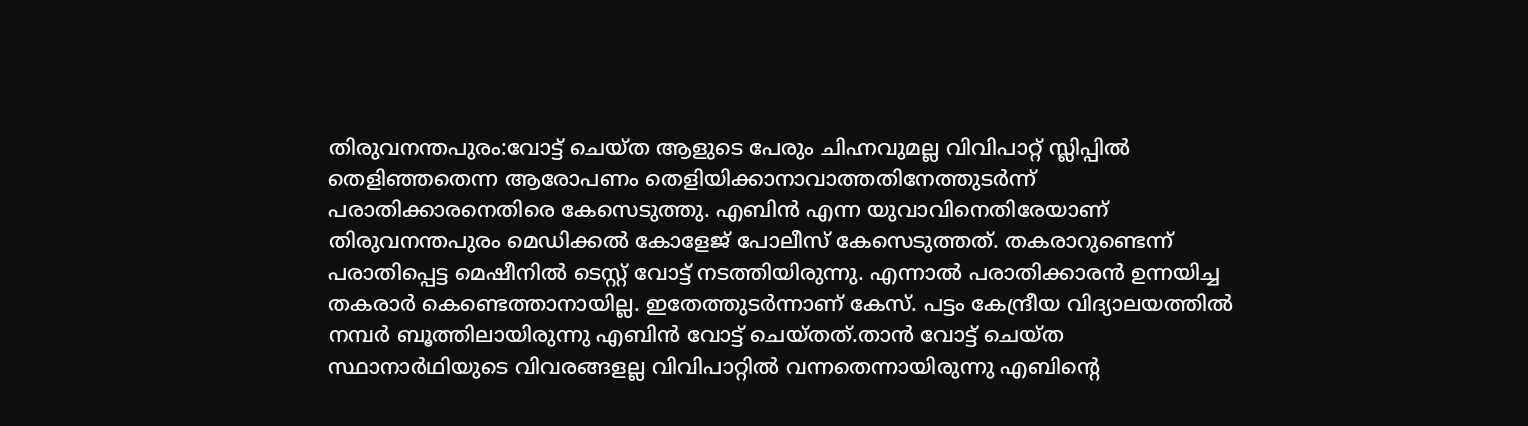തിരുവനന്തപുരം:വോട്ട് ചെയ്ത ആളുടെ പേരും ചിഹ്നവുമല്ല വിവിപാറ്റ് സ്ലിപ്പിൽ തെളിഞ്ഞതെന്ന ആരോപണം തെളിയിക്കാനാവാത്തതിനേത്തുടർന്ന് പരാതിക്കാരനെതിരെ കേസെടുത്തു. എബിൻ എന്ന യുവാവിനെതിരേയാണ് തിരുവനന്തപുരം മെഡിക്കൽ കോളേജ് പോലീസ് കേസെടുത്തത്. തകരാറുണ്ടെന്ന് പരാതിപ്പെട്ട മെഷീനിൽ ടെസ്റ്റ് വോട്ട് നടത്തിയിരുന്നു. എന്നാൽ പരാതിക്കാരൻ ഉന്നയിച്ച തകരാർ കെണ്ടെത്താനായില്ല. ഇതേത്തുടർന്നാണ് കേസ്. പട്ടം കേന്ദ്രീയ വിദ്യാലയത്തിൽ നമ്പർ ബൂത്തിലായിരുന്നു എബിൻ വോട്ട് ചെയ്തത്.താൻ വോട്ട് ചെയ്ത സ്ഥാനാർഥിയുടെ വിവരങ്ങളല്ല വിവിപാറ്റിൽ വന്നതെന്നായിരുന്നു എബിന്റെ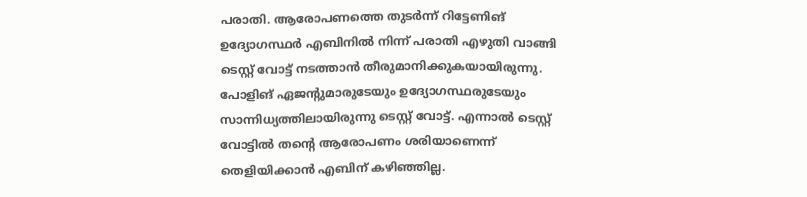പരാതി. ആരോപണത്തെ തുടർന്ന് റിട്ടേണിങ് ഉദ്യോഗസ്ഥർ എബിനിൽ നിന്ന് പരാതി എഴുതി വാങ്ങി ടെസ്റ്റ് വോട്ട് നടത്താൻ തീരുമാനിക്കുകയായിരുന്നു. പോളിങ് ഏജന്റുമാരുടേയും ഉദ്യോഗസ്ഥരുടേയും സാന്നിധ്യത്തിലായിരുന്നു ടെസ്റ്റ് വോട്ട്. എന്നാൽ ടെസ്റ്റ് വോട്ടിൽ തന്റെ ആരോപണം ശരിയാണെന്ന് തെളിയിക്കാൻ എബിന് കഴിഞ്ഞില്ല.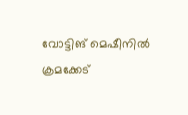വോട്ടിങ് മെഷീനിൽ ക്രമക്കേട്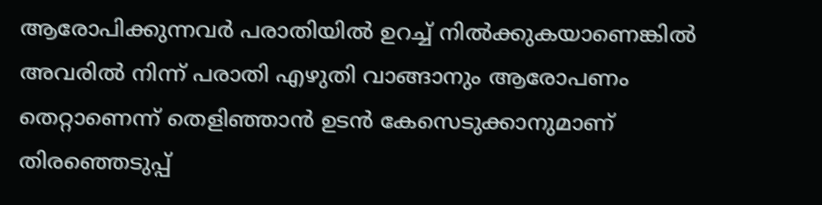ആരോപിക്കുന്നവർ പരാതിയിൽ ഉറച്ച് നിൽക്കുകയാണെങ്കിൽ അവരിൽ നിന്ന് പരാതി എഴുതി വാങ്ങാനും ആരോപണം തെറ്റാണെന്ന് തെളിഞ്ഞാൻ ഉടൻ കേസെടുക്കാനുമാണ് തിരഞ്ഞെടുപ്പ്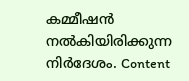കമ്മീഷൻ നൽകിയിരിക്കുന്ന നിർദേശം. Content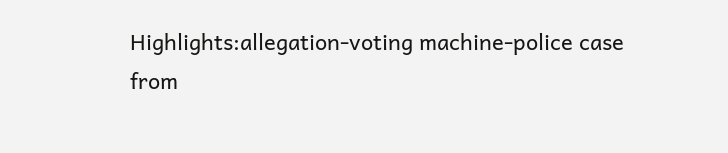Highlights:allegation-voting machine-police case
from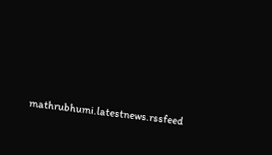mathrubhumi.latestnews.rssfeed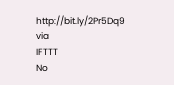http://bit.ly/2Pr5Dq9
via
IFTTT
No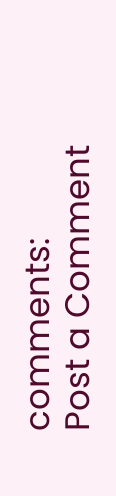comments:
Post a Comment